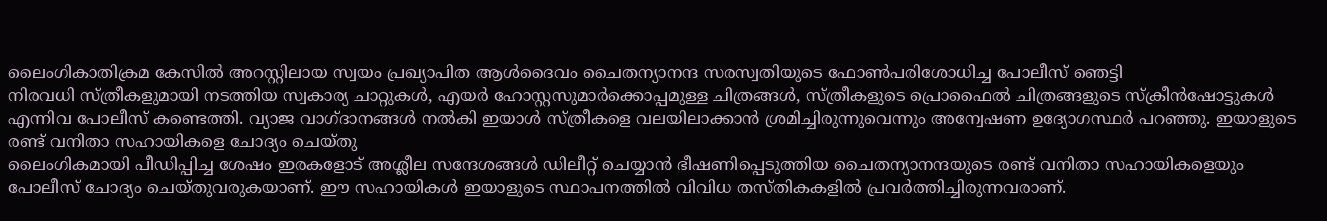ലൈംഗികാതിക്രമ കേസിൽ അറസ്റ്റിലായ സ്വയം പ്രഖ്യാപിത ആൾദൈവം ചൈതന്യാനന്ദ സരസ്വതിയുടെ ഫോൺപരിശോധിച്ച പോലീസ് ഞെട്ടി
നിരവധി സ്ത്രീകളുമായി നടത്തിയ സ്വകാര്യ ചാറ്റുകൾ, എയർ ഹോസ്റ്റസുമാർക്കൊപ്പമുള്ള ചിത്രങ്ങൾ, സ്ത്രീകളുടെ പ്രൊഫൈൽ ചിത്രങ്ങളുടെ സ്ക്രീൻഷോട്ടുകൾ എന്നിവ പോലീസ് കണ്ടെത്തി. വ്യാജ വാഗ്ദാനങ്ങൾ നൽകി ഇയാൾ സ്ത്രീകളെ വലയിലാക്കാൻ ശ്രമിച്ചിരുന്നുവെന്നും അന്വേഷണ ഉദ്യോഗസ്ഥർ പറഞ്ഞു. ഇയാളുടെ രണ്ട് വനിതാ സഹായികളെ ചോദ്യം ചെയ്തു
ലൈംഗികമായി പീഡിപ്പിച്ച ശേഷം ഇരകളോട് അശ്ലീല സന്ദേശങ്ങൾ ഡിലീറ്റ് ചെയ്യാൻ ഭീഷണിപ്പെടുത്തിയ ചൈതന്യാനന്ദയുടെ രണ്ട് വനിതാ സഹായികളെയും പോലീസ് ചോദ്യം ചെയ്തുവരുകയാണ്. ഈ സഹായികൾ ഇയാളുടെ സ്ഥാപനത്തിൽ വിവിധ തസ്തികകളിൽ പ്രവർത്തിച്ചിരുന്നവരാണ്.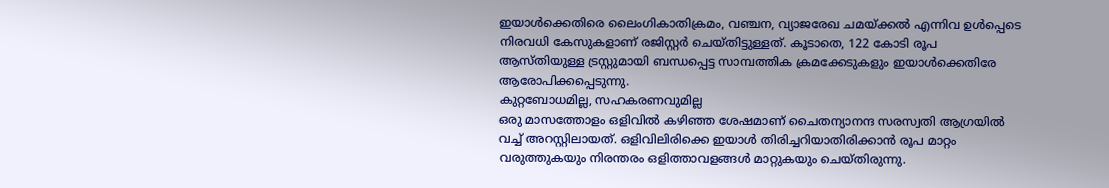ഇയാൾക്കെതിരെ ലൈംഗികാതിക്രമം, വഞ്ചന, വ്യാജരേഖ ചമയ്ക്കൽ എന്നിവ ഉൾപ്പെടെ നിരവധി കേസുകളാണ് രജിസ്റ്റർ ചെയ്തിട്ടുള്ളത്. കൂടാതെ, 122 കോടി രൂപ ആസ്തിയുള്ള ട്രസ്റ്റുമായി ബന്ധപ്പെട്ട സാമ്പത്തിക ക്രമക്കേടുകളും ഇയാൾക്കെതിരേ ആരോപിക്കപ്പെടുന്നു.
കുറ്റബോധമില്ല, സഹകരണവുമില്ല
ഒരു മാസത്തോളം ഒളിവിൽ കഴിഞ്ഞ ശേഷമാണ് ചൈതന്യാനന്ദ സരസ്വതി ആഗ്രയിൽ വച്ച് അറസ്റ്റിലായത്. ഒളിവിലിരിക്കെ ഇയാൾ തിരിച്ചറിയാതിരിക്കാൻ രൂപ മാറ്റം വരുത്തുകയും നിരന്തരം ഒളിത്താവളങ്ങൾ മാറ്റുകയും ചെയ്തിരുന്നു.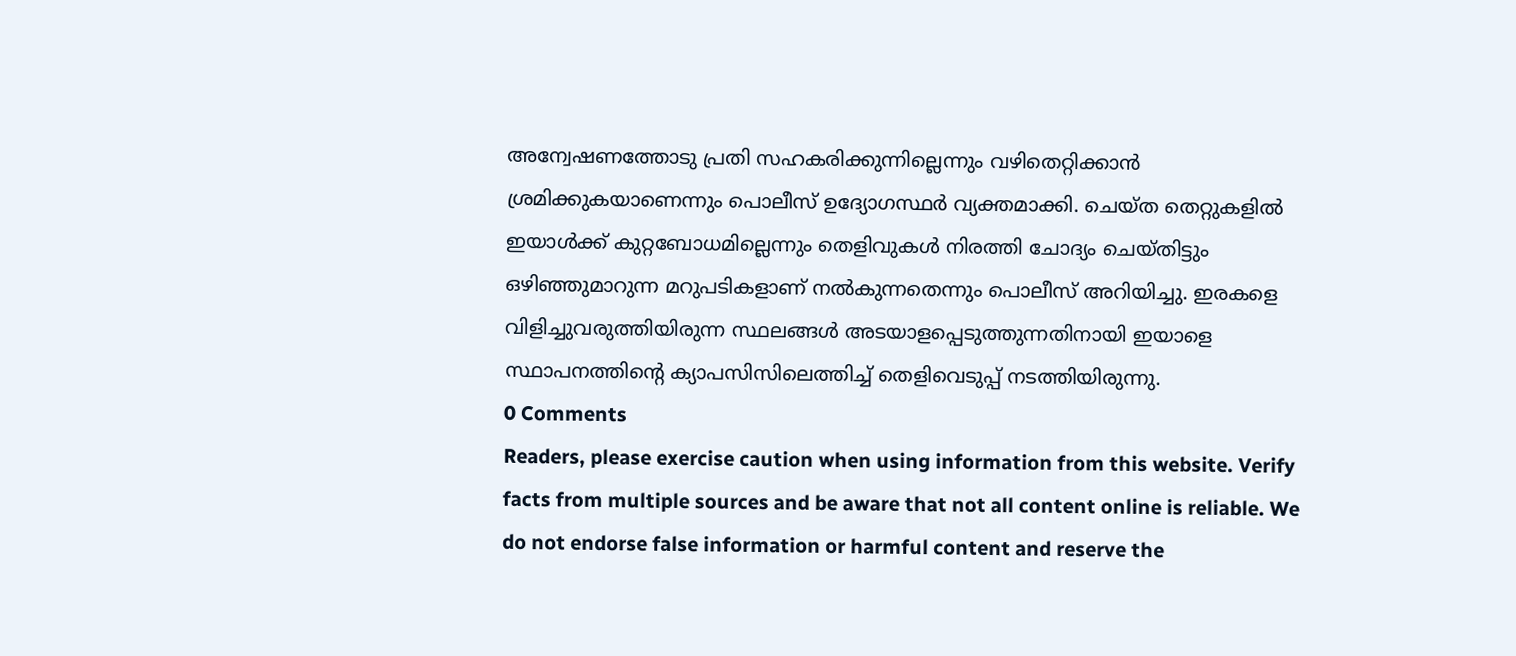അന്വേഷണത്തോടു പ്രതി സഹകരിക്കുന്നില്ലെന്നും വഴിതെറ്റിക്കാൻ ശ്രമിക്കുകയാണെന്നും പൊലീസ് ഉദ്യോഗസ്ഥർ വ്യക്തമാക്കി. ചെയ്ത തെറ്റുകളിൽ ഇയാൾക്ക് കുറ്റബോധമില്ലെന്നും തെളിവുകൾ നിരത്തി ചോദ്യം ചെയ്തിട്ടും ഒഴിഞ്ഞുമാറുന്ന മറുപടികളാണ് നൽകുന്നതെന്നും പൊലീസ് അറിയിച്ചു. ഇരകളെ വിളിച്ചുവരുത്തിയിരുന്ന സ്ഥലങ്ങൾ അടയാളപ്പെടുത്തുന്നതിനായി ഇയാളെ സ്ഥാപനത്തിന്റെ ക്യാപസിസിലെത്തിച്ച് തെളിവെടുപ്പ് നടത്തിയിരുന്നു.
0 Comments
Readers, please exercise caution when using information from this website. Verify facts from multiple sources and be aware that not all content online is reliable. We do not endorse false information or harmful content and reserve the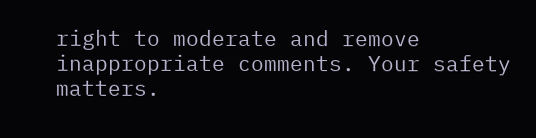right to moderate and remove inappropriate comments. Your safety matters.